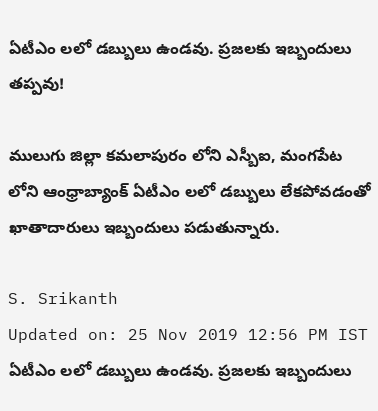ఏటీఎం లలో డబ్బులు ఉండవు. ప్రజలకు ఇబ్బందులు తప్పవు!

ములుగు జిల్లా కమలాపురం లోని ఎస్బీఐ, మంగపేట లోని ఆంధ్రాబ్యాంక్ ఏటీఎం లలో డబ్బులు లేకపోవడంతో ఖాతాదారులు ఇబ్బందులు పడుతున్నారు.

S. Srikanth
Updated on: 25 Nov 2019 12:56 PM IST
ఏటీఎం లలో డబ్బులు ఉండవు. ప్రజలకు ఇబ్బందులు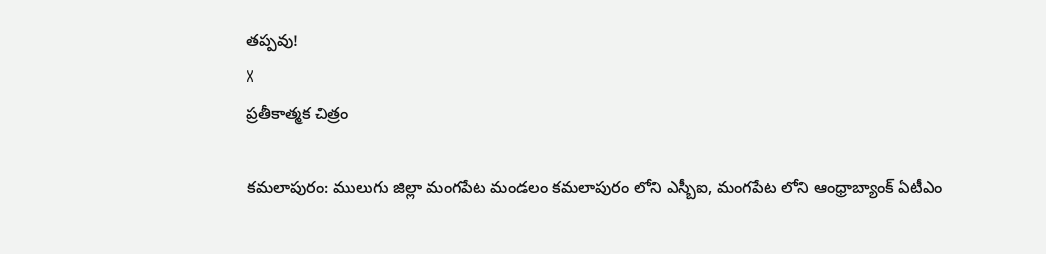తప్పవు!
X
ప్రతీకాత్మక చిత్రం

కమలాపురం: ములుగు జిల్లా మంగపేట మండలం కమలాపురం లోని ఎస్బీఐ, మంగపేట లోని ఆంధ్రాబ్యాంక్ ఏటీఎం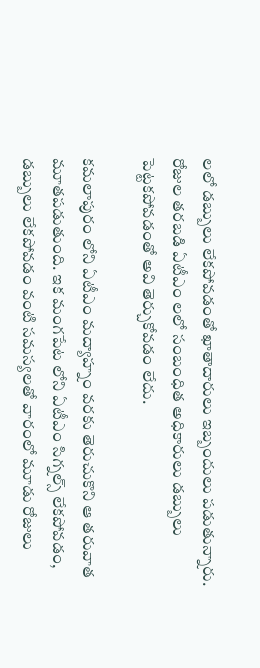లలో డబ్బులు లేకపోవడంతో ఖాతాదారులు ఇబ్బందులు పడుతున్నారు.
రోజుల తరబడి ఏటీఎం లలో సంబంధిత అధికారులు డబ్బులు పెట్టకపోవడంతో అవి తెర్చుకోవడం లేదు.

కమలాపురం లోని ఏటీఎం మద్యాహ్నం వరకు తెరుచుకొని ఆ తరువాత మూతపడుతుంది. ఇక మంగపేట లోని ఏటీఎం సిగ్నల్స్ లేకపోవడం, డబ్బులు లేకపోవడం వంటి సమస్యలతో వారంలో మూడు రోజులు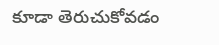కూడా తెరుచుకోవడం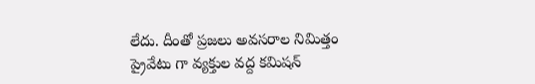లేదు. దీంతో ప్రజలు అవసరాల నిమిత్తం ప్రైవేటు గా వ్యక్తుల వద్ద కమిషన్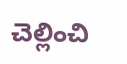చెల్లించి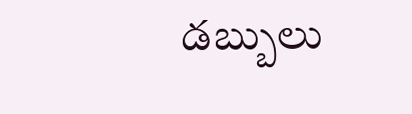డబ్బులు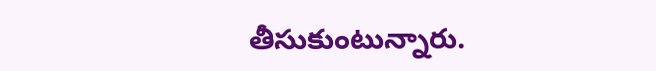తీసుకుంటున్నారు.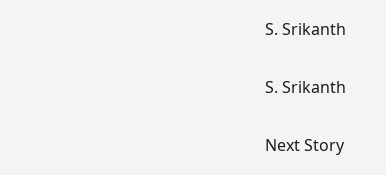S. Srikanth

S. Srikanth

Next Story